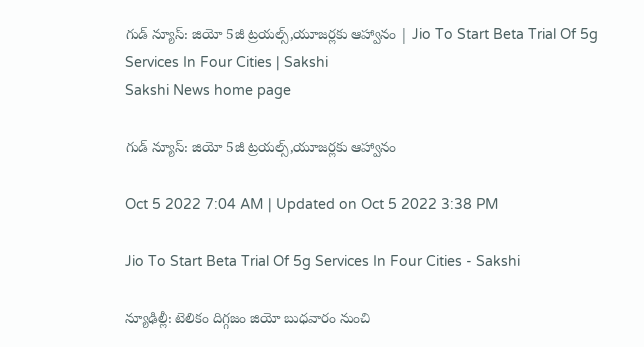గుడ్‌ న్యూస్‌: జియో 5జీ ట్రయల్స్‌,యూజర్లకు ఆహ్వానం | Jio To Start Beta Trial Of 5g Services In Four Cities | Sakshi
Sakshi News home page

గుడ్‌ న్యూస్‌: జియో 5జీ ట్రయల్స్‌,యూజర్లకు ఆహ్వానం

Oct 5 2022 7:04 AM | Updated on Oct 5 2022 3:38 PM

Jio To Start Beta Trial Of 5g Services In Four Cities - Sakshi

న్యూఢిల్లీ: టెలికం దిగ్గజం జియో బుధవారం నుంచి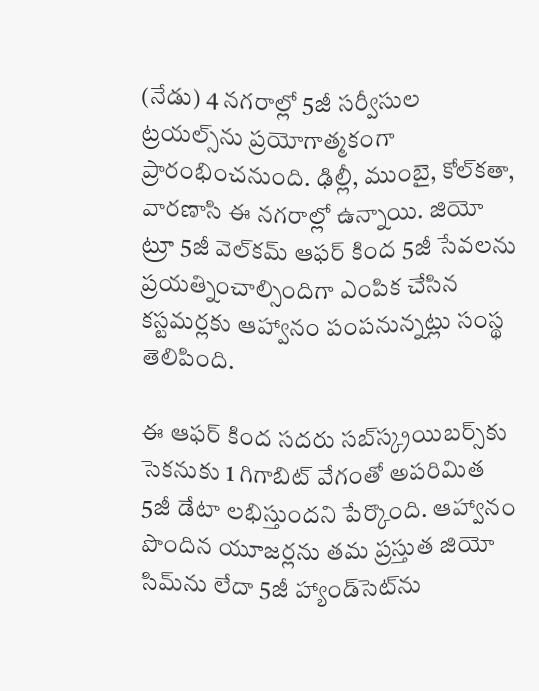(నేడు) 4 నగరాల్లో 5జీ సర్వీసుల ట్రయల్స్‌ను ప్రయోగాత్మకంగా ప్రారంభించనుంది. ఢిల్లీ, ముంబై, కోల్‌కతా, వారణాసి ఈ నగరాల్లో ఉన్నాయి. జియో ట్రూ 5జీ వెల్‌కమ్‌ ఆఫర్‌ కింద 5జీ సేవలను ప్రయత్నించాల్సిందిగా ఎంపిక చేసిన కస్టమర్లకు ఆహ్వానం పంపనున్నట్లు సంస్థ తెలిపింది.

ఈ ఆఫర్‌ కింద సదరు సబ్‌స్క్రయిబర్స్‌కు సెకనుకు 1 గిగాబిట్‌ వేగంతో అపరిమిత 5జీ డేటా లభిస్తుందని పేర్కొంది. ఆహ్వానం పొందిన యూజర్లను తమ ప్రస్తుత జియో సిమ్‌ను లేదా 5జీ హ్యాండ్‌సెట్‌ను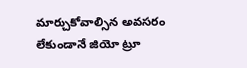మార్చుకోవాల్సిన అవసరం లేకుండానే జియో ట్రూ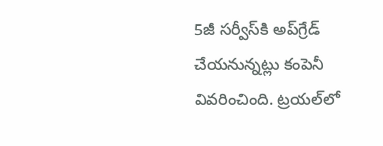5జీ సర్వీస్‌కి అప్‌గ్రేడ్‌ చేయనున్నట్లు కంపెనీ వివరించింది. ట్రయల్‌లో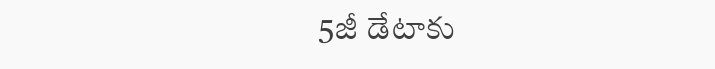5జీ డేటాకు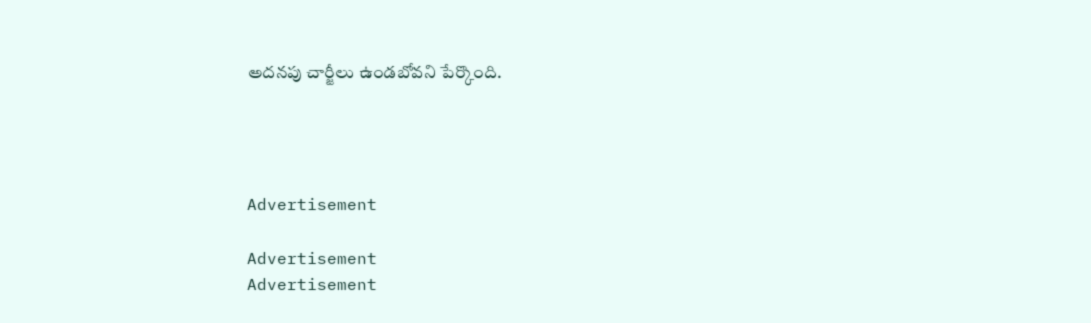అదనపు చార్జీలు ఉండబోవని పేర్కొంది.




Advertisement

Advertisement
Advertisement